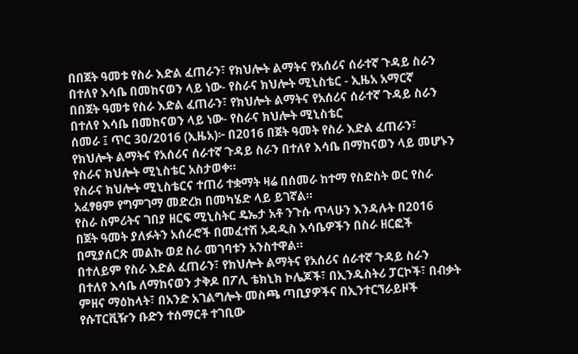በበጀት ዓመቱ የስራ እድል ፈጠራን፣ የክህሎት ልማትና የአሰሪና ሰራተኛ ጉዳይ ስራን በተለየ እሳቤ በመከናወን ላይ ነው- የስራና ክህሎት ሚኒስቴር - ኢዜአ አማርኛ
በበጀት ዓመቱ የስራ እድል ፈጠራን፣ የክህሎት ልማትና የአሰሪና ሰራተኛ ጉዳይ ስራን በተለየ እሳቤ በመከናወን ላይ ነው- የስራና ክህሎት ሚኒስቴር
ሰመራ ፤ ጥር 30/2016 (ኢዜአ)፦ በ2016 በጀት ዓመት የስራ እድል ፈጠራን፣ የክህሎት ልማትና የአሰሪና ሰራተኛ ጉዳይ ስራን በተለየ እሳቤ በማከናወን ላይ መሆኑን የስራና ክህሎት ሚኒስቴር አስታወቀ።
የስራና ክህሎት ሚኒስቴርና ተጠሪ ተቋማት ዛሬ በሰመራ ከተማ የስድስት ወር የስራ አፈፃፀም የግምገማ መድረክ በመካሄድ ላይ ይገኛል።
የስራ ስምሪትና ገበያ ዘርፍ ሚኒስትር ዴኤታ አቶ ንጉሱ ጥላሁን እንዳሉት በ2016 በጀት ዓመት ያለፉትን አሰራሮች በመፈተሽ አዳዲስ እሳቤዎችን በስራ ዘርፎች በሚያሰርጽ መልኩ ወደ ስራ መገባቱን አንስተዋል።
በተለይም የስራ እድል ፈጠራን፣ የክህሎት ልማትና የአሰሪና ሰራተኛ ጉዳይ ስራን በተለየ እሳቤ ለማከናወን ታቅዶ በፖሊ ቴክኒክ ኮሌጆች፣ በኢንዱስትሪ ፓርኮች፣ በብቃት ምዘና ማዕከላት፣ በአንድ አገልግሎት መስጫ ጣቢያዎችና በኢንተርኘራይዞች የሱፐርቪዥን ቡድን ተሰማርቶ ተገቢው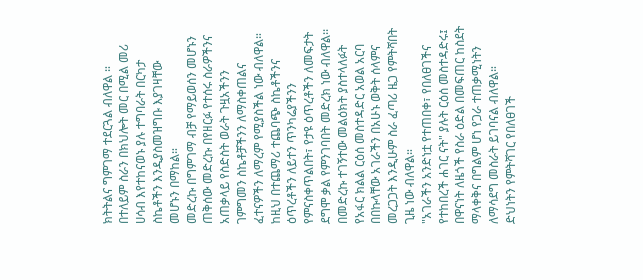ክትትልና ግምገማ ተደርጓል ብለዋል ።
በተለይም ስራን በክህሎት መር በሚል መሪ ሀሳብ እየተከናወኑ ያሉ ተግባራት በርካታ ስኬቶችን እንዲያስመዝግቡ እያገዛቸው መሆኑን በማከል።
መድረኩ በግምገማ ብቻ የማይወሰን መሆኑን ጠቅሰው መድረኩ በየዘርፉ የተሰሩ ስራዎችንና አጠቃላይ የስድስት ወራት ጉዟአችንን ገምግመን ስኬቶቻችንን ለማስቀጠልና ፈተናዎችን ለማረም የሚያስችል ነው ብለዋል።
ከዚህ በተጨማሪ ተጨባጭ ስኬቶችንና ዕጥረቶችን ለይተን ጥንካሬያችንን የምናስቀጥልበት፣ የታዩ ዕጥረቶችን ለመፍታት ደግሞ ቃል የምንገባበት መድረክ ነው ብለዋል፡፡
በመድረኩ ተገኝተው መልዕክት ያስተላለፉት የአፋር ክልል ርዕሰ መስተዳድር አወል አርባ በበኩላቸው አገራችን በአሁኑ ወቅት ሰላምና መረጋጋት እንዲሁም ስራ ፈጣሪ ዜጋ የምትሻበት ጊዜ ነው ብለዋል።
"አገራችን አንድነቷ የተጠበቀ፣ የበለፀገችና የተከበረች ሐገር ናት" ያሉት ርዕሰ መስተዳድሩ፤ በዋናነት ለዜጎች የስራ ዕድል በመፍጠር ከስደት ማላቀቅና በግልም ሆነ የጋራ ተጠቃሚነትን ለማሳደግ መስራት ይገባናል ብለዋል።
ድህነትን የምትሻገር የበለፀገች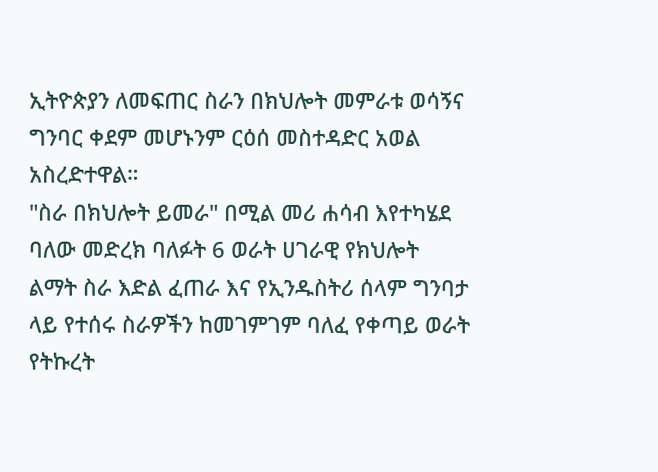ኢትዮጵያን ለመፍጠር ስራን በክህሎት መምራቱ ወሳኝና ግንባር ቀደም መሆኑንም ርዕሰ መስተዳድር አወል አስረድተዋል።
"ስራ በክህሎት ይመራ" በሚል መሪ ሐሳብ እየተካሄደ ባለው መድረክ ባለፉት 6 ወራት ሀገራዊ የክህሎት ልማት ስራ እድል ፈጠራ እና የኢንዱስትሪ ሰላም ግንባታ ላይ የተሰሩ ስራዎችን ከመገምገም ባለፈ የቀጣይ ወራት የትኩረት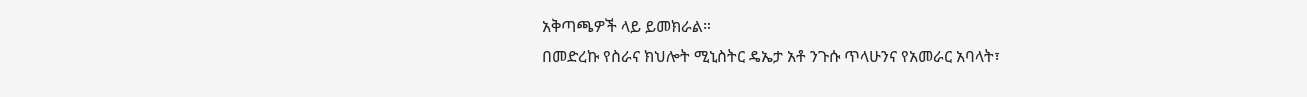አቅጣጫዎች ላይ ይመክራል።
በመድረኩ የስራና ክህሎት ሚኒስትር ዴኤታ አቶ ንጉሱ ጥላሁንና የአመራር አባላት፣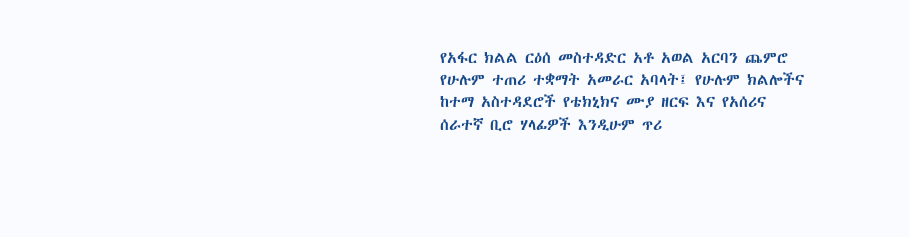የአፋር ክልል ርዕሰ መስተዳድር አቶ አወል አርባን ጨምሮ የሁሉም ተጠሪ ተቋማት አመራር አባላት፤ የሁሉም ክልሎችና ከተማ አስተዳደሮች የቴክኒክና ሙያ ዘርፍ እና የአሰሪና ሰራተኛ ቢሮ ሃላፊዎች እንዲሁም ጥሪ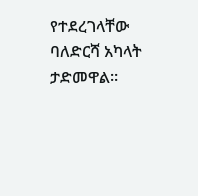የተደረገላቸው ባለድርሻ አካላት ታድመዋል።